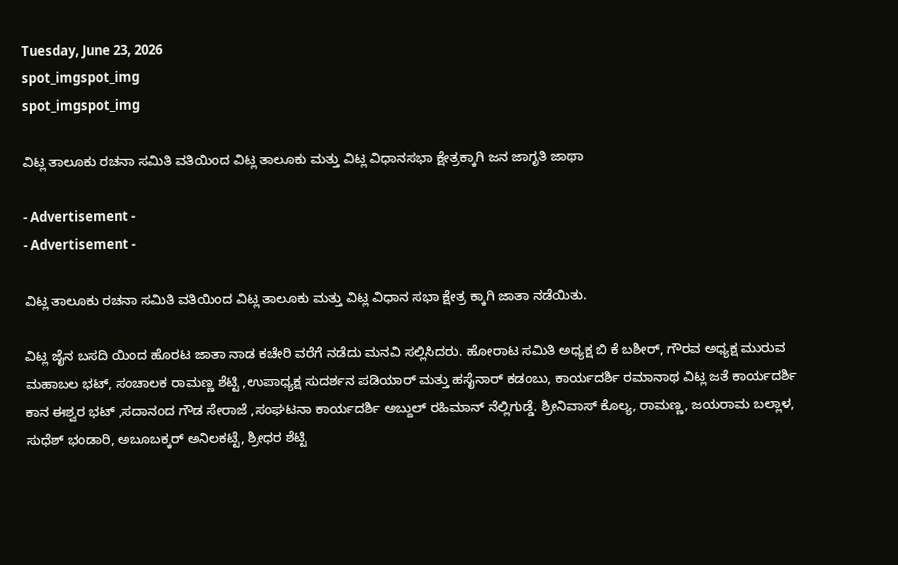Tuesday, June 23, 2026
spot_imgspot_img
spot_imgspot_img

ವಿಟ್ಲ ತಾಲೂಕು ರಚನಾ ಸಮಿತಿ ವತಿಯಿಂದ ವಿಟ್ಲ ತಾಲೂಕು ಮತ್ತು ವಿಟ್ಲ ವಿಧಾನಸಭಾ ಕ್ಷೇತ್ರಕ್ಕಾಗಿ ಜನ ಜಾಗೃತಿ ಜಾಥಾ

- Advertisement -
- Advertisement -

ವಿಟ್ಲ ತಾಲೂಕು ರಚನಾ ಸಮಿತಿ ವತಿಯಿಂದ ವಿಟ್ಲ ತಾಲೂಕು ಮತ್ತು ವಿಟ್ಲ ವಿಧಾನ ಸಭಾ ಕ್ಷೇತ್ರ ಕ್ಕಾಗಿ ಜಾತಾ ನಡೆಯಿತು.

ವಿಟ್ಲ ಜೈನ ಬಸದಿ ಯಿಂದ ಹೊರಟ ಜಾತಾ ನಾಡ ಕಚೇರಿ ವರೆಗೆ ನಡೆದು ಮನವಿ ಸಲ್ಲಿಸಿದರು. ಹೋರಾಟ ಸಮಿತಿ ಅಧ್ಯಕ್ಷ ಬಿ ಕೆ ಬಶೀರ್, ಗೌರವ ಅಧ್ಯಕ್ಷ ಮುರುವ ಮಹಾಬಲ ಭಟ್, ಸಂಚಾಲಕ ರಾಮಣ್ಣ ಶೆಟ್ಟಿ ,ಉಪಾಧ್ಯಕ್ಷ ಸುದರ್ಶನ ಪಡಿಯಾರ್ ಮತ್ತು ಹಸೈನಾರ್ ಕಡಂಬು, ಕಾರ್ಯದರ್ಶಿ ರಮಾನಾಥ ವಿಟ್ಲ ಜತೆ ಕಾರ್ಯದರ್ಶಿ ಕಾನ ಈಶ್ವರ ಭಟ್ ,ಸದಾನಂದ ಗೌಡ ಸೇರಾಜೆ ,ಸಂಘಟನಾ ಕಾರ್ಯದರ್ಶಿ ಅಬ್ದುಲ್ ರಹಿಮಾನ್ ನೆಲ್ಲಿಗುಡ್ಡೆ. ಶ್ರೀನಿವಾಸ್ ಕೊಲ್ಯ, ರಾಮಣ್ಣ, ಜಯರಾಮ ಬಲ್ಲಾಳ, ಸುಧೆಶ್ ಭಂಡಾರಿ, ಅಬೂಬಕ್ಕರ್ ಅನಿಲಕಟ್ಟೆ, ಶ್ರೀಧರ ಶೆಟ್ಟಿ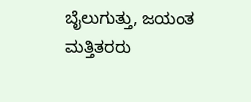ಬೈಲುಗುತ್ತು, ಜಯಂತ ಮತ್ತಿತರರು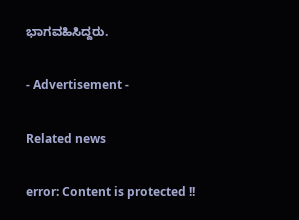ಭಾಗವಹಿಸಿದ್ದರು.

- Advertisement -

Related news

error: Content is protected !!